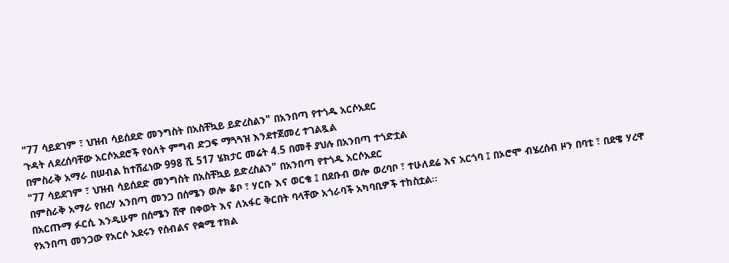"77 ሳይደገም ፣ ህዝብ ሳይሰደድ መንግስት በአስቸኳይ ይድረስልን" በአንበጣ የተጎዱ አርሶአደር
ጉዳት ለደረሰባቸው አርሶአደሮች የዕለት ምግብ ድጋፍ ማጓጓዝ እንደተጀመረ ተገልጿል
በምስራቅ አማራ በሠብል ከተሸፈነው 998 ሺ 517 ሄክታር መሬት 4.5 በመቶ ያህሉ በአንበጣ ተጎድቷል
"77 ሳይደገም ፣ ህዝብ ሳይሰደድ መንግስት በአስቸኳይ ይድረስልን" በአንበጣ የተጎዱ አርሶአደር
በምስራቅ አማራ የበረሃ አንበጣ መንጋ በሰሜን ወሎ ቆቦ ፣ ሃርቡ እና ወርቄ ፤ በደቡብ ወሎ ወረባቦ ፣ ተሁለደሬ እና አርጎባ ፤ በኦሮሞ ብሄረሰብ ዞን በባቲ ፣ በደዌ ሃረዋ በአርጡማ ፉርሲ እንዲሁም በሰሜን ሸዋ በቀወት እና ለአፋር ቅርበት ባላቸው አጎራባች አካባቢዎች ተከስቷል፡፡
የአንበጣ መንጋው የአርሶ አደሩን የሰብልና የቋሚ ተክል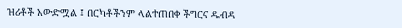ዝሪቶች አውድሟል ፤ በርካቶችንም ላልተጠበቀ ችግርና ዱብዳ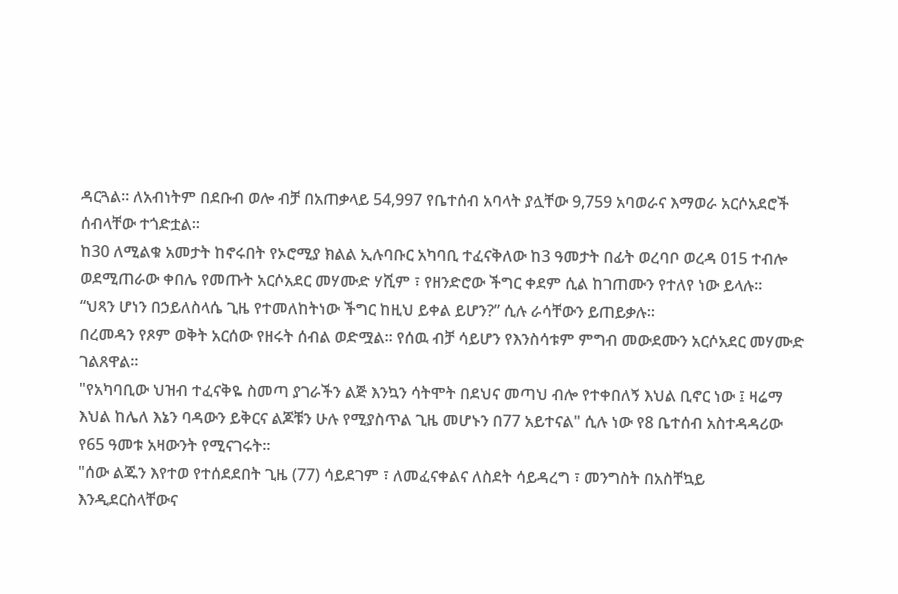ዳርጓል። ለአብነትም በደቡብ ወሎ ብቻ በአጠቃላይ 54,997 የቤተሰብ አባላት ያሏቸው 9,759 አባወራና እማወራ አርሶአደሮች ሰብላቸው ተጎድቷል፡፡
ከ30 ለሚልቁ አመታት ከኖሩበት የኦሮሚያ ክልል ኢሉባቡር አካባቢ ተፈናቅለው ከ3 ዓመታት በፊት ወረባቦ ወረዳ 015 ተብሎ ወደሚጠራው ቀበሌ የመጡት አርሶአደር መሃሙድ ሃሺም ፣ የዘንድሮው ችግር ቀደም ሲል ከገጠሙን የተለየ ነው ይላሉ።
“ህጻን ሆነን በኃይለስላሴ ጊዜ የተመለከትነው ችግር ከዚህ ይቀል ይሆን?” ሲሉ ራሳቸውን ይጠይቃሉ።
በረመዳን የጾም ወቅት አርሰው የዘሩት ሰብል ወድሟል፡፡ የሰዉ ብቻ ሳይሆን የእንስሳቱም ምግብ መውደሙን አርሶአደር መሃሙድ ገልጸዋል፡፡
"የአካባቢው ህዝብ ተፈናቅዬ ስመጣ ያገራችን ልጅ እንኳን ሳትሞት በደህና መጣህ ብሎ የተቀበለኝ እህል ቢኖር ነው ፤ ዛሬማ እህል ከሌለ እኔን ባዳውን ይቅርና ልጆቹን ሁሉ የሚያስጥል ጊዜ መሆኑን በ77 አይተናል" ሲሉ ነው የ8 ቤተሰብ አስተዳዳሪው የ65 ዓመቱ አዛውንት የሚናገሩት።
"ሰው ልጁን እየተወ የተሰደደበት ጊዜ (77) ሳይደገም ፣ ለመፈናቀልና ለስደት ሳይዳረግ ፣ መንግስት በአስቸኳይ እንዲደርስላቸውና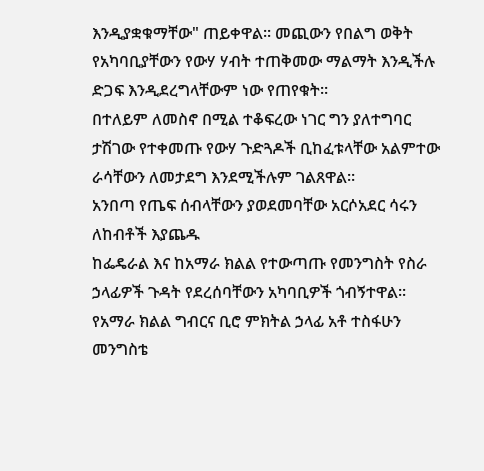እንዲያቋቁማቸው" ጠይቀዋል፡፡ መጪውን የበልግ ወቅት የአካባቢያቸውን የውሃ ሃብት ተጠቅመው ማልማት እንዲችሉ ድጋፍ እንዲደረግላቸውም ነው የጠየቁት።
በተለይም ለመስኖ በሚል ተቆፍረው ነገር ግን ያለተግባር ታሽገው የተቀመጡ የውሃ ጉድጓዶች ቢከፈቱላቸው አልምተው ራሳቸውን ለመታደግ እንደሚችሉም ገልጸዋል።
አንበጣ የጤፍ ሰብላቸውን ያወደመባቸው አርሶአደር ሳሩን ለከብቶች እያጨዱ
ከፌዴራል እና ከአማራ ክልል የተውጣጡ የመንግስት የስራ ኃላፊዎች ጉዳት የደረሰባቸውን አካባቢዎች ጎብኝተዋል፡፡
የአማራ ክልል ግብርና ቢሮ ምክትል ኃላፊ አቶ ተስፋሁን መንግስቴ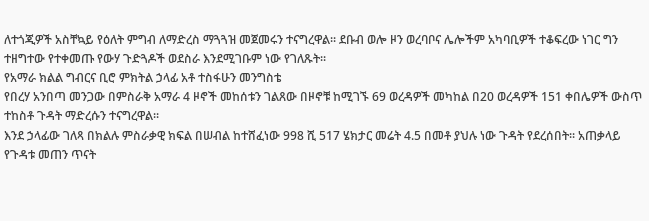ለተጎጂዎች አስቸኳይ የዕለት ምግብ ለማድረስ ማጓጓዝ መጀመሩን ተናግረዋል፡፡ ደቡብ ወሎ ዞን ወረባቦና ሌሎችም አካባቢዎች ተቆፍረው ነገር ግን ተዘግተው የተቀመጡ የውሃ ጉድጓዶች ወደስራ እንደሚገቡም ነው የገለጹት፡፡
የአማራ ክልል ግብርና ቢሮ ምክትል ኃላፊ አቶ ተስፋሁን መንግስቴ
የበረሃ አንበጣ መንጋው በምስራቅ አማራ 4 ዞኖች መከሰቱን ገልጸው በዞኖቹ ከሚገኙ 69 ወረዳዎች መካከል በ20 ወረዳዎች 151 ቀበሌዎች ውስጥ ተከስቶ ጉዳት ማድረሱን ተናግረዋል፡፡
እንደ ኃላፊው ገለጻ በክልሉ ምስራቃዊ ክፍል በሠብል ከተሸፈነው 998 ሺ 517 ሄክታር መሬት 4.5 በመቶ ያህሉ ነው ጉዳት የደረሰበት፡፡ አጠቃላይ የጉዳቱ መጠን ጥናት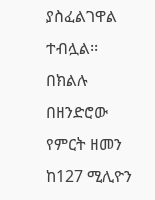ያስፈልገዋል ተብሏል፡፡
በክልሉ በዘንድሮው የምርት ዘመን ከ127 ሚሊዮን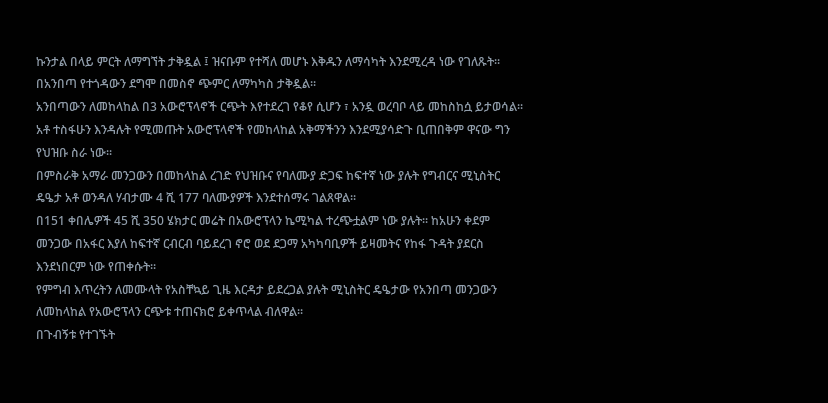ኩንታል በላይ ምርት ለማግኘት ታቅዷል ፤ ዝናቡም የተሻለ መሆኑ እቅዱን ለማሳካት እንደሚረዳ ነው የገለጹት፡፡
በአንበጣ የተጎዳውን ደግሞ በመስኖ ጭምር ለማካካስ ታቅዷል፡፡
አንበጣውን ለመከላከል በ3 አውሮፕላኖች ርጭት እየተደረገ የቆየ ሲሆን ፣ አንዷ ወረባቦ ላይ መከስከሷ ይታወሳል፡፡
አቶ ተስፋሁን እንዳሉት የሚመጡት አውሮፕላኖች የመከላከል አቅማችንን እንደሚያሳድጉ ቢጠበቅም ዋናው ግን የህዝቡ ስራ ነው፡፡
በምስራቅ አማራ መንጋውን በመከላከል ረገድ የህዝቡና የባለሙያ ድጋፍ ከፍተኛ ነው ያሉት የግብርና ሚኒስትር ዴዔታ አቶ ወንዳለ ሃብታሙ 4 ሺ 177 ባለሙያዎች እንደተሰማሩ ገልጸዋል፡፡
በ151 ቀበሌዎች 45 ሺ 350 ሄክታር መሬት በአውሮፕላን ኬሚካል ተረጭቷልም ነው ያሉት፡፡ ከአሁን ቀደም መንጋው በአፋር እያለ ከፍተኛ ርብርብ ባይደረገ ኖሮ ወደ ደጋማ አካካባቢዎች ይዛመትና የከፋ ጉዳት ያደርስ እንደነበርም ነው የጠቀሱት፡፡
የምግብ እጥረትን ለመሙላት የአስቸኳይ ጊዜ እርዳታ ይደረጋል ያሉት ሚኒስትር ዴዔታው የአንበጣ መንጋውን ለመከላከል የአውሮፕላን ርጭቱ ተጠናክሮ ይቀጥላል ብለዋል፡፡
በጉብኝቱ የተገኙት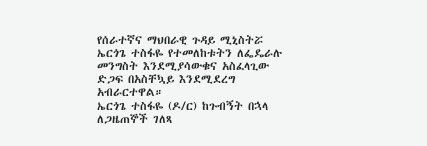የሰራተኛና ማህበራዊ ጉዳይ ሚኒስትሯ ኤርጎጌ ተስፋዬ የተመለከቱትን ለፌዴራሉ መንግስት እንደሚያሳውቁና አስፈላጊው ድጋፍ በአስቸኳይ እንደሚደረግ አብራርተዋል።
ኤርጎጌ ተስፋዬ (ዶ/ር) ከጉብኝት በኋላ ለጋዜጠኞች ገለጻ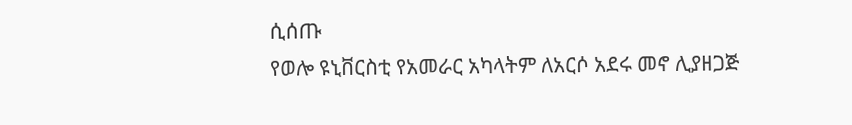ሲሰጡ
የወሎ ዩኒቨርስቲ የአመራር አካላትም ለአርሶ አደሩ መኖ ሊያዘጋጅ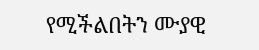የሚችልበትን ሙያዊ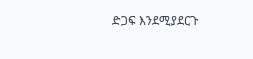ድጋፍ እንደሚያደርጉ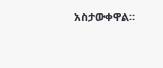አስታውቀዋል።